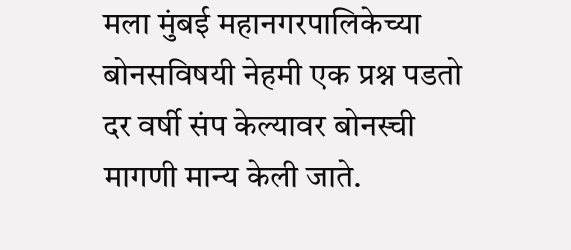मला मुंबई महानगरपालिकेच्या बोनसविषयी नेहमी एक प्रश्न पडतो
दर वर्षी संप केल्यावर बोनस्ची मागणी मान्य केली जाते.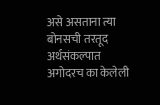असे असताना त्या बोनसची तरतूद अर्थसंकल्पात अगोदरच का केलेली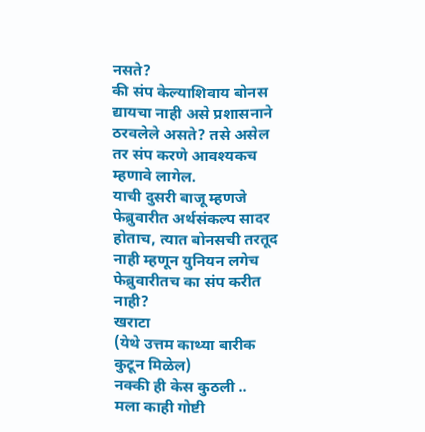नसते?
की संप केल्याशिवाय बोनस द्यायचा नाही असे प्रशासनाने ठरवलेले असते? तसे असेल तर संप करणे आवश्यकच म्हणावे लागेल.
याची दुसरी बाजू म्हणजे फेब्रुवारीत अर्थसंकल्प सादर होताच, त्यात बोनसची तरतूद नाही म्हणून युनियन लगेच फेब्रुवारीतच का संप करीत नाही?
खराटा
(येथे उत्तम काथ्या बारीक कुटून मिळेल)
नक्की ही केस कुठली ..
मला काही गोष्टी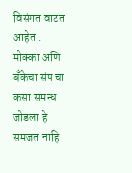विसंगत वाटत आहेत .
मोक्का अणि बँकेचा संप चा कसा समन्ध जोडला हे समजत नाहि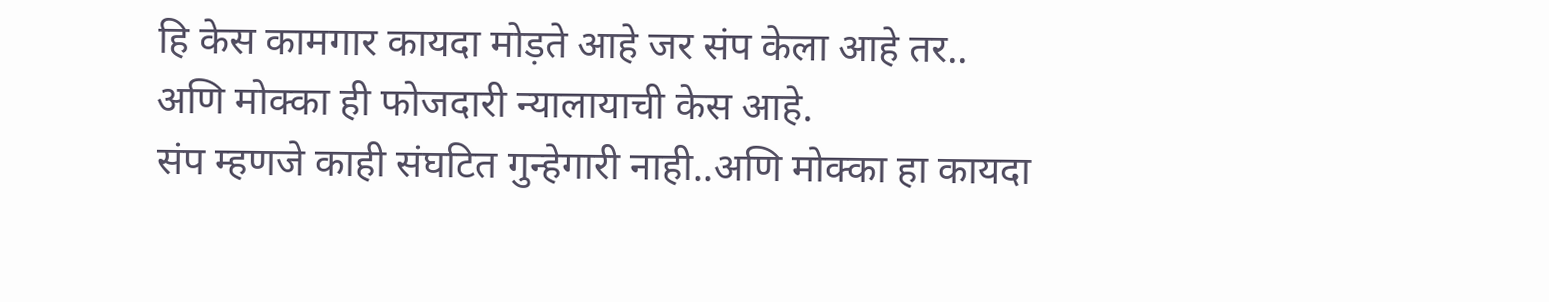हि केस कामगार कायदा मोड़ते आहे जर संप केला आहे तर..
अणि मोक्का ही फोजदारी न्यालायाची केस आहे.
संप म्हणजे काही संघटित गुन्हेगारी नाही..अणि मोक्का हा कायदा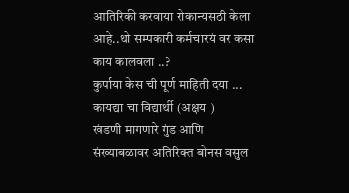आतिरिकी करवाया रोकान्यसठी केला आहे..थो सम्पकारी कर्मचारयं वर कसा काय कालवला ..?
कुर्पाया केस ची पूर्ण माहिती दया ...
कायद्या चा विद्यार्थी (अक्षय )
खंडणी मागणारे गुंड आणि संख्याबळावर अतिरिक्त बोनस वसुल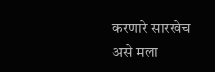करणारे सारखेच असे मला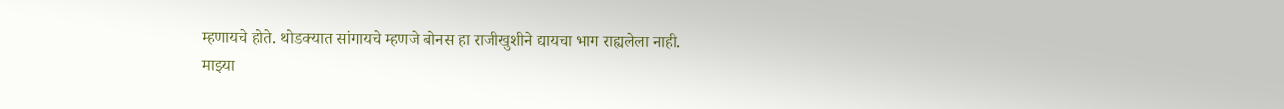म्हणायचे होते. थोडक्यात सांगायचे म्हणजे बोनस हा राजीखुशीने द्यायचा भाग राह्यलेला नाही.
माझ्या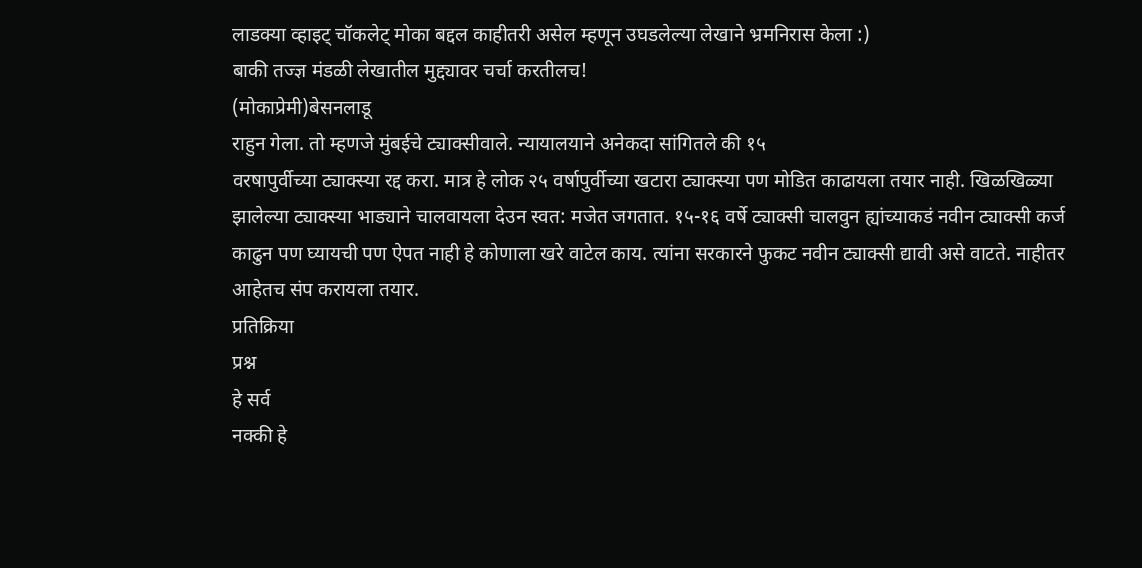लाडक्या व्हाइट् चॉकलेट् मोका बद्दल काहीतरी असेल म्हणून उघडलेल्या लेखाने भ्रमनिरास केला :)
बाकी तज्ज्ञ मंडळी लेखातील मुद्द्यावर चर्चा करतीलच!
(मोकाप्रेमी)बेसनलाडू
राहुन गेला. तो म्हणजे मुंबईचे ट्याक्सीवाले. न्यायालयाने अनेकदा सांगितले की १५
वरषापुर्वीच्या ट्याक्स्या रद्द करा. मात्र हे लोक २५ वर्षापुर्वीच्या खटारा ट्याक्स्या पण मोडित काढायला तयार नाही. खिळखिळ्या झालेल्या ट्याक्स्या भाड्याने चालवायला देउन स्वत: मजेत जगतात. १५-१६ वर्षे ट्याक्सी चालवुन ह्यांच्याकडं नवीन ट्याक्सी कर्ज काढुन पण घ्यायची पण ऐपत नाही हे कोणाला खरे वाटेल काय. त्यांना सरकारने फुकट नवीन ट्याक्सी द्यावी असे वाटते. नाहीतर आहेतच संप करायला तयार.
प्रतिक्रिया
प्रश्न
हे सर्व
नक्की हे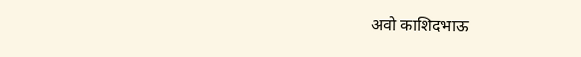अवो काशिदभाऊ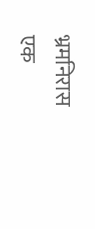भ्रमनिरास
एक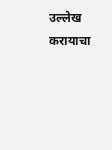उल्लेख करायाचा